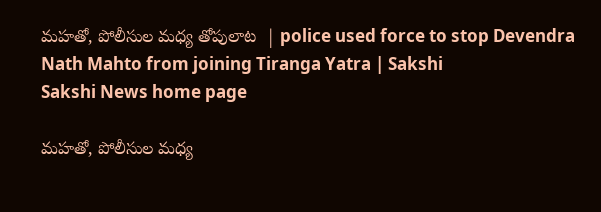మహతో, పోలీసుల మధ్య తోపులాట  | police used force to stop Devendra Nath Mahto from joining Tiranga Yatra | Sakshi
Sakshi News home page

మహతో, పోలీసుల మధ్య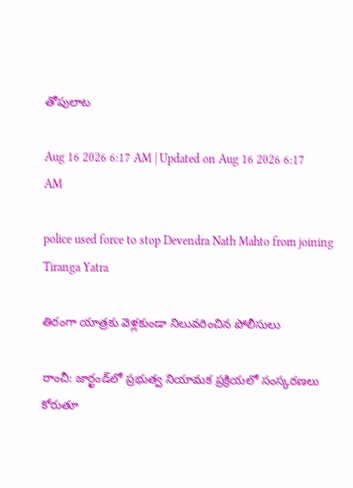తోపులాట

Aug 16 2026 6:17 AM | Updated on Aug 16 2026 6:17 AM

police used force to stop Devendra Nath Mahto from joining Tiranga Yatra

తిరంగా యాత్రకు వెళ్లకుండా నిలువరించిన పోలీసులు

రాంచీ: జార్ఖండ్‌లో ప్రభుత్వ నియామక ప్రక్రియలో సంస్కరణలు కోరుతూ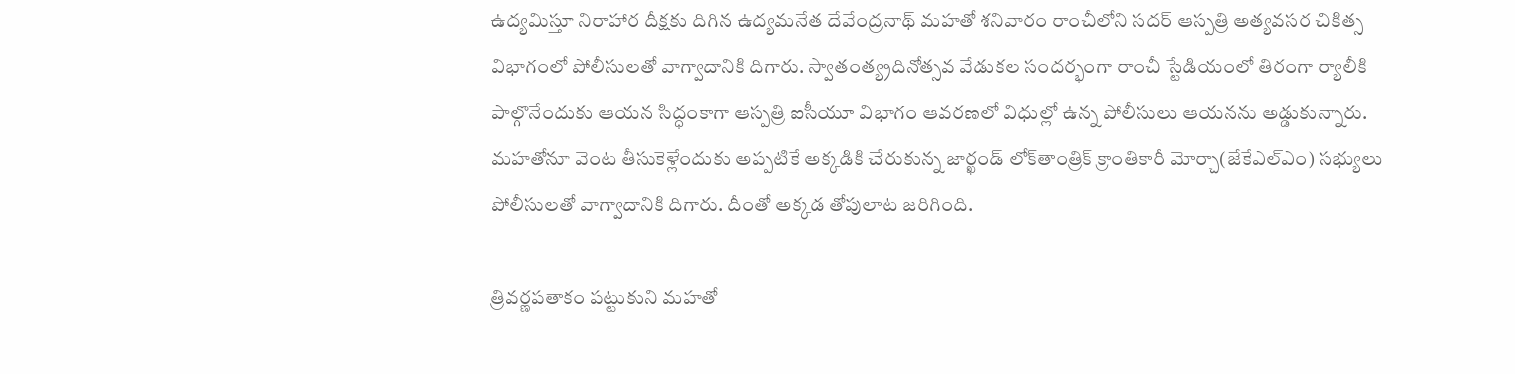ఉద్యమిస్తూ నిరాహార దీక్షకు దిగిన ఉద్యమనేత దేవేంద్రనాథ్‌ మహతో శనివారం రాంచీలోని సదర్‌ ఆస్పత్రి అత్యవసర చికిత్స విభాగంలో పోలీసులతో వాగ్వాదానికి దిగారు. స్వాతంత్య్రదినోత్సవ వేడుకల సందర్భంగా రాంచీ స్టేడియంలో తిరంగా ర్యాలీకి పాల్గొనేందుకు ఆయన సిద్ధంకాగా ఆస్పత్రి ఐసీయూ విభాగం ఆవరణలో విధుల్లో ఉన్న పోలీసులు ఆయనను అడ్డుకున్నారు. మహతోనూ వెంట తీసుకెళ్లేందుకు అప్పటికే అక్కడికి చేరుకున్న జార్ఖండ్‌ లోక్‌తాంత్రిక్‌ క్రాంతికారీ మోర్చా(జేకేఎల్‌ఎం) సభ్యులు పోలీసులతో వాగ్వాదానికి దిగారు. దీంతో అక్కడ తోపులాట జరిగింది.

త్రివర్ణపతాకం పట్టుకుని మహతో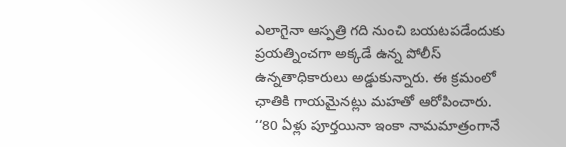ఎలాగైనా ఆస్పత్రి గది నుంచి బయటపడేందుకు ప్రయత్నించగా అక్కడే ఉన్న పోలీస్‌ ఉన్నతాధికారులు అడ్డుకున్నారు. ఈ క్రమంలో ఛాతికి గాయమైనట్లు మహతో ఆరోపించారు. ‘‘80 ఏళ్లు పూర్తయినా ఇంకా నామమాత్రంగానే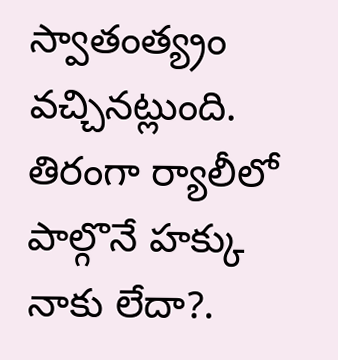స్వాతంత్య్రం వచ్చినట్లుంది. తిరంగా ర్యాలీలో పాల్గొనే హక్కు నాకు లేదా?.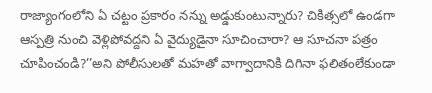రాజ్యాంగంలోని ఏ చట్టం ప్రకారం నన్ను అడ్డుకుంటున్నారు? చికిత్సలో ఉండగా ఆస్పత్రి నుంచి వెళ్లిపోవద్దని ఏ వైద్యుడైనా సూచించారా? ఆ సూచనా పత్రం చూపించండి?’’అని పోలీసులతో మహతో వాగ్వాదానికి దిగినా ఫలితంలేకుండా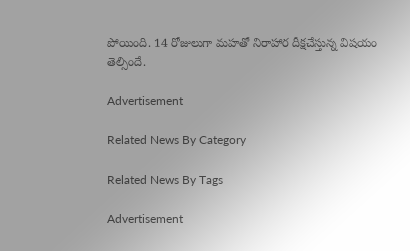పోయింది. 14 రోజులుగా మహతో నిరాహార దీక్షచేస్తున్న విషయం తెల్సిందే.

Advertisement

Related News By Category

Related News By Tags

Advertisement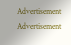Advertisement
Advertisement